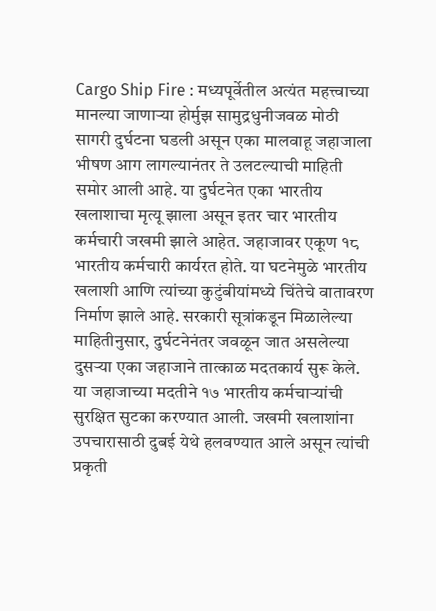Cargo Ship Fire : मध्यपूर्वेतील अत्यंत महत्त्वाच्या मानल्या जाणाऱ्या होर्मुझ सामुद्रधुनीजवळ मोठी सागरी दुर्घटना घडली असून एका मालवाहू जहाजाला भीषण आग लागल्यानंतर ते उलटल्याची माहिती समोर आली आहे. या दुर्घटनेत एका भारतीय खलाशाचा मृत्यू झाला असून इतर चार भारतीय कर्मचारी जखमी झाले आहेत. जहाजावर एकूण १८ भारतीय कर्मचारी कार्यरत होते. या घटनेमुळे भारतीय खलाशी आणि त्यांच्या कुटुंबीयांमध्ये चिंतेचे वातावरण निर्माण झाले आहे. सरकारी सूत्रांकडून मिळालेल्या माहितीनुसार, दुर्घटनेनंतर जवळून जात असलेल्या दुसऱ्या एका जहाजाने तात्काळ मदतकार्य सुरू केले. या जहाजाच्या मदतीने १७ भारतीय कर्मचाऱ्यांची सुरक्षित सुटका करण्यात आली. जखमी खलाशांना उपचारासाठी दुबई येथे हलवण्यात आले असून त्यांची प्रकृती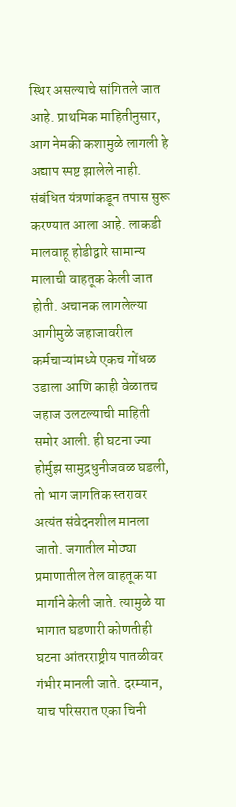स्थिर असल्याचे सांगितले जात आहे. प्राथमिक माहितीनुसार, आग नेमकी कशामुळे लागली हे अद्याप स्पष्ट झालेले नाही. संबंधित यंत्रणांकडून तपास सुरू करण्यात आला आहे. लाकडी मालवाहू होडीद्वारे सामान्य मालाची वाहतूक केली जात होती. अचानक लागलेल्या आगीमुळे जहाजावरील कर्मचाऱ्यांमध्ये एकच गोंधळ उडाला आणि काही वेळातच जहाज उलटल्याची माहिती समोर आली. ही घटना ज्या होर्मुझ सामुद्रधुनीजवळ घडली, तो भाग जागतिक स्तरावर अत्यंत संवेदनशील मानला जातो. जगातील मोठ्या प्रमाणातील तेल वाहतूक या मार्गाने केली जाते. त्यामुळे या भागात घडणारी कोणतीही घटना आंतरराष्ट्रीय पातळीवर गंभीर मानली जाते. दरम्यान, याच परिसरात एका चिनी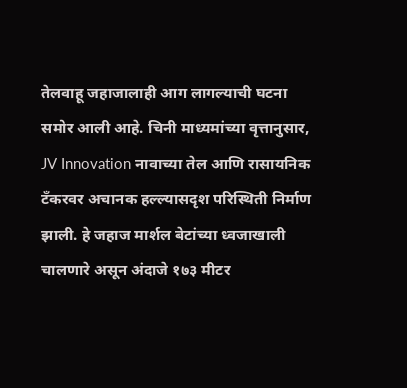तेलवाहू जहाजालाही आग लागल्याची घटना समोर आली आहे. चिनी माध्यमांच्या वृत्तानुसार, JV Innovation नावाच्या तेल आणि रासायनिक टँकरवर अचानक हल्ल्यासदृश परिस्थिती निर्माण झाली. हे जहाज मार्शल बेटांच्या ध्वजाखाली चालणारे असून अंदाजे १७३ मीटर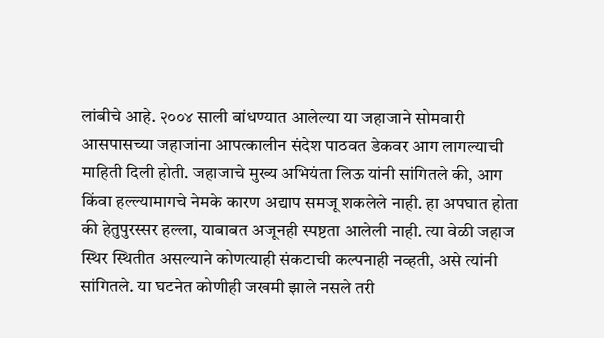लांबीचे आहे. २००४ साली बांधण्यात आलेल्या या जहाजाने सोमवारी आसपासच्या जहाजांना आपत्कालीन संदेश पाठवत डेकवर आग लागल्याची माहिती दिली होती. जहाजाचे मुख्य अभियंता लिऊ यांनी सांगितले की, आग किंवा हल्ल्यामागचे नेमके कारण अद्याप समजू शकलेले नाही. हा अपघात होता की हेतुपुरस्सर हल्ला, याबाबत अजूनही स्पष्टता आलेली नाही. त्या वेळी जहाज स्थिर स्थितीत असल्याने कोणत्याही संकटाची कल्पनाही नव्हती, असे त्यांनी सांगितले. या घटनेत कोणीही जखमी झाले नसले तरी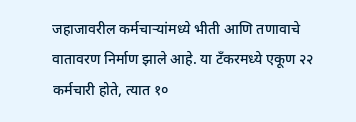जहाजावरील कर्मचाऱ्यांमध्ये भीती आणि तणावाचे वातावरण निर्माण झाले आहे. या टँकरमध्ये एकूण २२ कर्मचारी होते, त्यात १०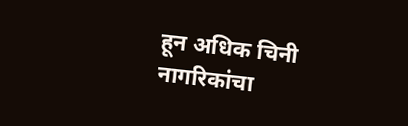हून अधिक चिनी नागरिकांचा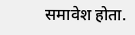समावेश होता.